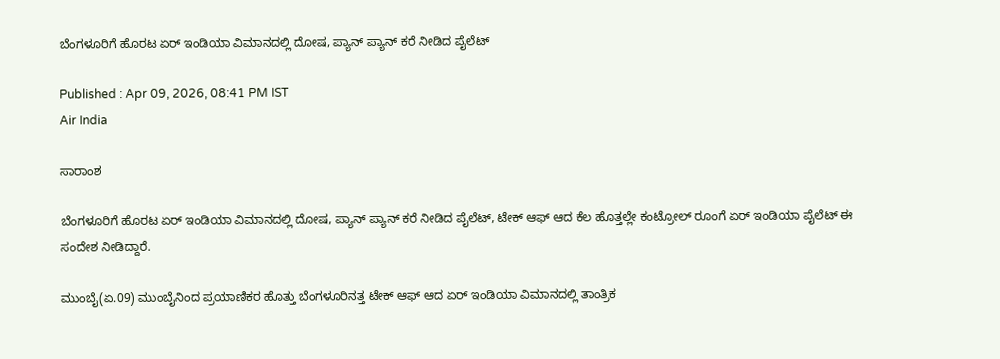ಬೆಂಗಳೂರಿಗೆ ಹೊರಟ ಏರ್ ಇಂಡಿಯಾ ವಿಮಾನದಲ್ಲಿ ದೋಷ, ಪ್ಯಾನ್ ಪ್ಯಾನ್ ಕರೆ ನೀಡಿದ ಪೈಲೆಟ್

Published : Apr 09, 2026, 08:41 PM IST
Air India

ಸಾರಾಂಶ

ಬೆಂಗಳೂರಿಗೆ ಹೊರಟ ಏರ್ ಇಂಡಿಯಾ ವಿಮಾನದಲ್ಲಿ ದೋಷ, ಪ್ಯಾನ್ ಪ್ಯಾನ್ ಕರೆ ನೀಡಿದ ಪೈಲೆಟ್, ಟೇಕ್ ಆಫ್ ಆದ ಕೆಲ ಹೊತ್ತಲ್ಲೇ ಕಂಟ್ರೋಲ್ ರೂಂಗೆ ಏರ್ ಇಂಡಿಯಾ ಪೈಲೆಟ್ ಈ ಸಂದೇಶ ನೀಡಿದ್ದಾರೆ.

ಮುಂಬೈ(ಏ.09) ಮುಂಬೈನಿಂದ ಪ್ರಯಾಣಿಕರ ಹೊತ್ತು ಬೆಂಗಳೂರಿನತ್ತ ಟೇಕ್ ಆಫ್ ಆದ ಏರ್ ಇಂಡಿಯಾ ವಿಮಾನದಲ್ಲಿ ತಾಂತ್ರಿಕ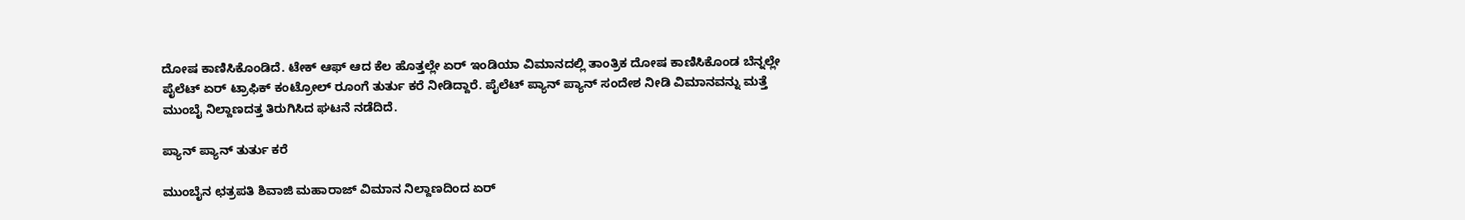ದೋಷ ಕಾಣಿಸಿಕೊಂಡಿದೆ. ಟೇಕ್ ಆಫ್ ಆದ ಕೆಲ ಹೊತ್ತಲ್ಲೇ ಏರ್ ಇಂಡಿಯಾ ವಿಮಾನದಲ್ಲಿ ತಾಂತ್ರಿಕ ದೋಷ ಕಾಣಿಸಿಕೊಂಡ ಬೆನ್ನಲ್ಲೇ ಪೈಲೆಟ್ ಏರ್ ಟ್ರಾಫಿಕ್ ಕಂಟ್ರೋಲ್ ರೂಂಗೆ ತುರ್ತು ಕರೆ ನೀಡಿದ್ದಾರೆ. ಪೈಲೆಟ್ ಪ್ಯಾನ್ ಪ್ಯಾನ್ ಸಂದೇಶ ನೀಡಿ ವಿಮಾನವನ್ನು ಮತ್ತೆ ಮುಂಬೈ ನಿಲ್ದಾಣದತ್ತ ತಿರುಗಿಸಿದ ಘಟನೆ ನಡೆದಿದೆ.

ಪ್ಯಾನ್ ಪ್ಯಾನ್ ತುರ್ತು ಕರೆ

ಮುಂಬೈನ ಛತ್ರಪತಿ ಶಿವಾಜಿ ಮಹಾರಾಜ್ ವಿಮಾನ ನಿಲ್ದಾಣದಿಂದ ಏರ್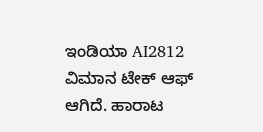ಇಂಡಿಯಾ AI2812 ವಿಮಾನ ಟೇಕ್ ಆಫ್ ಆಗಿದೆ. ಹಾರಾಟ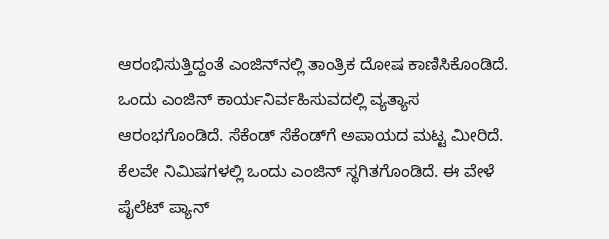ಆರಂಭಿಸುತ್ತಿದ್ದಂತೆ ಎಂಜಿನ್‌ನಲ್ಲಿ ತಾಂತ್ರಿಕ ದೋಷ ಕಾಣಿಸಿಕೊಂಡಿದೆ. ಒಂದು ಎಂಜಿನ್ ಕಾರ್ಯನಿರ್ವಹಿಸುವದಲ್ಲಿ ವ್ಯತ್ಯಾಸ ಆರಂಭಗೊಂಡಿದೆ. ಸೆಕೆಂಡ್ ಸೆಕೆಂಡ್‌ಗೆ ಅಪಾಯದ ಮಟ್ಟ ಮೀರಿದೆ. ಕೆಲವೇ ನಿಮಿಷಗಳಲ್ಲಿ ಒಂದು ಎಂಜಿನ್ ಸ್ಥಗಿತಗೊಂಡಿದೆ. ಈ ವೇಳೆ ಪೈಲೆಟ್ ಪ್ಯಾನ್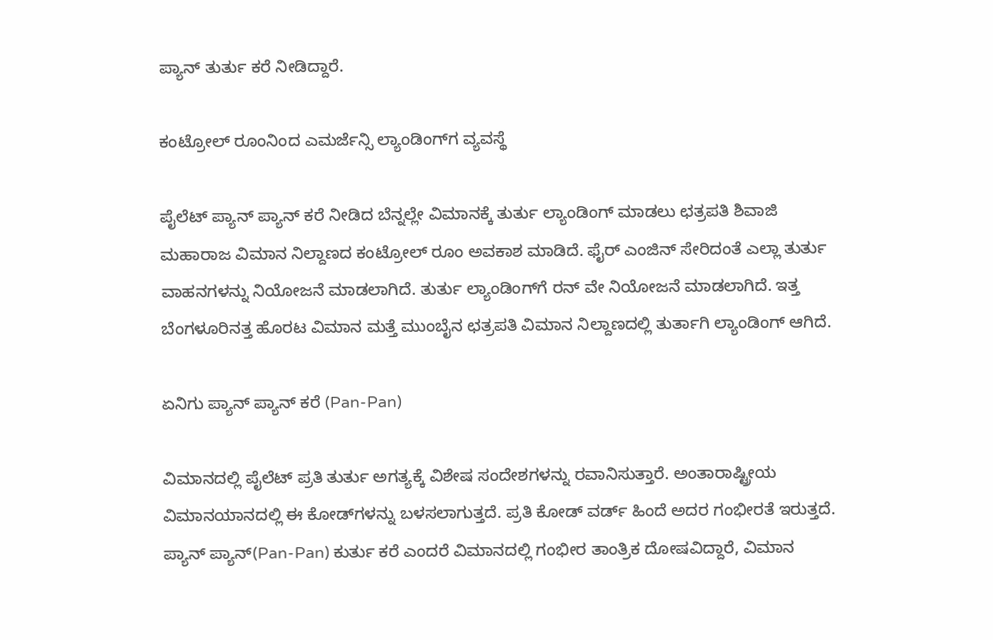ಪ್ಯಾನ್ ತುರ್ತು ಕರೆ ನೀಡಿದ್ದಾರೆ.

ಕಂಟ್ರೋಲ್ ರೂಂನಿಂದ ಎಮರ್ಜೆನ್ಸಿ ಲ್ಯಾಂಡಿಂಗ್‌ಗ ವ್ಯವಸ್ಥೆ

ಪೈಲೆಟ್ ಪ್ಯಾನ್ ಪ್ಯಾನ್ ಕರೆ ನೀಡಿದ ಬೆನ್ನಲ್ಲೇ ವಿಮಾನಕ್ಕೆ ತುರ್ತು ಲ್ಯಾಂಡಿಂಗ್ ಮಾಡಲು ಛತ್ರಪತಿ ಶಿವಾಜಿ ಮಹಾರಾಜ ವಿಮಾನ ನಿಲ್ದಾಣದ ಕಂಟ್ರೋಲ್ ರೂಂ ಅವಕಾಶ ಮಾಡಿದೆ. ಫೈರ್ ಎಂಜಿನ್ ಸೇರಿದಂತೆ ಎಲ್ಲಾ ತುರ್ತು ವಾಹನಗಳನ್ನು ನಿಯೋಜನೆ ಮಾಡಲಾಗಿದೆ. ತುರ್ತು ಲ್ಯಾಂಡಿಂಗ್‌ಗೆ ರನ್ ವೇ ನಿಯೋಜನೆ ಮಾಡಲಾಗಿದೆ. ಇತ್ತ ಬೆಂಗಳೂರಿನತ್ತ ಹೊರಟ ವಿಮಾನ ಮತ್ತೆ ಮುಂಬೈನ ಛತ್ರಪತಿ ವಿಮಾನ ನಿಲ್ದಾಣದಲ್ಲಿ ತುರ್ತಾಗಿ ಲ್ಯಾಂಡಿಂಗ್ ಆಗಿದೆ.

ಏನಿಗು ಪ್ಯಾನ್ ಪ್ಯಾನ್ ಕರೆ (Pan-Pan)

ವಿಮಾನದಲ್ಲಿ ಪೈಲೆಟ್ ಪ್ರತಿ ತುರ್ತು ಅಗತ್ಯಕ್ಕೆ ವಿಶೇಷ ಸಂದೇಶಗಳನ್ನು ರವಾನಿಸುತ್ತಾರೆ. ಅಂತಾರಾಷ್ಟ್ರೀಯ ವಿಮಾನಯಾನದಲ್ಲಿ ಈ ಕೋಡ್‌ಗಳನ್ನು ಬಳಸಲಾಗುತ್ತದೆ. ಪ್ರತಿ ಕೋಡ್ ವರ್ಡ್ ಹಿಂದೆ ಅದರ ಗಂಭೀರತೆ ಇರುತ್ತದೆ. ಪ್ಯಾನ್ ಪ್ಯಾನ್(Pan-Pan) ಕುರ್ತು ಕರೆ ಎಂದರೆ ವಿಮಾನದಲ್ಲಿ ಗಂಭೀರ ತಾಂತ್ರಿಕ ದೋಷವಿದ್ದಾರೆ, ವಿಮಾನ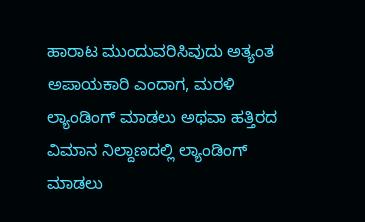ಹಾರಾಟ ಮುಂದುವರಿಸಿವುದು ಅತ್ಯಂತ ಅಪಾಯಕಾರಿ ಎಂದಾಗ, ಮರಳಿ ಲ್ಯಾಂಡಿಂಗ್ ಮಾಡಲು ಅಥವಾ ಹತ್ತಿರದ ವಿಮಾನ ನಿಲ್ದಾಣದಲ್ಲಿ ಲ್ಯಾಂಡಿಂಗ್ ಮಾಡಲು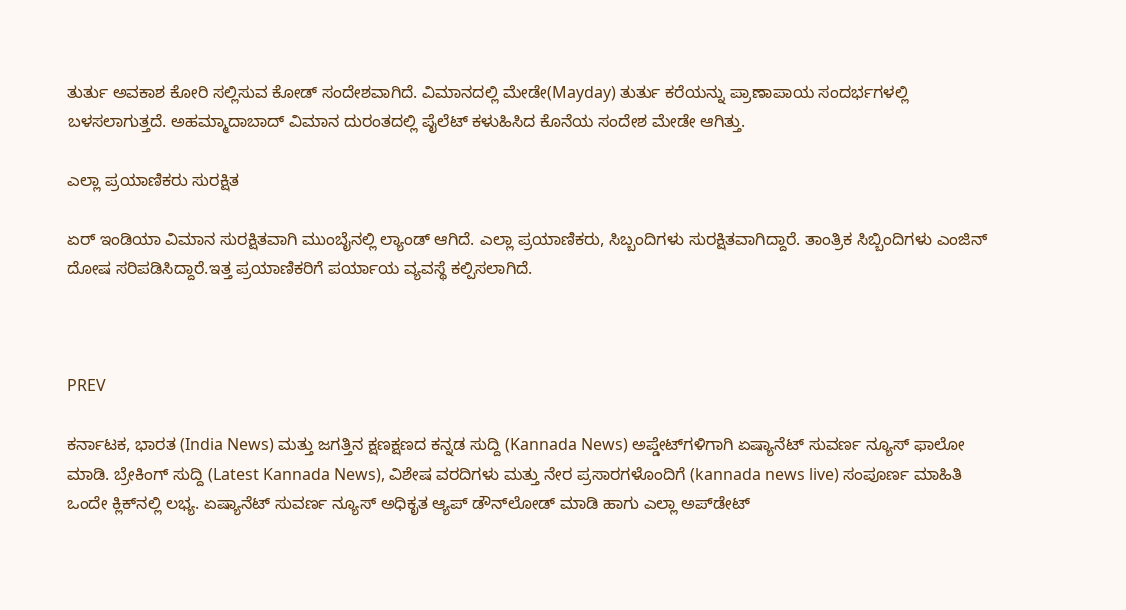ತುರ್ತು ಅವಕಾಶ ಕೋರಿ ಸಲ್ಲಿಸುವ ಕೋಡ್ ಸಂದೇಶವಾಗಿದೆ. ವಿಮಾನದಲ್ಲಿ ಮೇಡೇ(Mayday) ತುರ್ತು ಕರೆಯನ್ನು ಪ್ರಾಣಾಪಾಯ ಸಂದರ್ಭಗಳಲ್ಲಿ ಬಳಸಲಾಗುತ್ತದೆ. ಅಹಮ್ಮಾದಾಬಾದ್ ವಿಮಾನ ದುರಂತದಲ್ಲಿ ಪೈಲೆಟ್ ಕಳುಹಿಸಿದ ಕೊನೆಯ ಸಂದೇಶ ಮೇಡೇ ಆಗಿತ್ತು.

ಎಲ್ಲಾ ಪ್ರಯಾಣಿಕರು ಸುರಕ್ಷಿತ

ಏರ್ ಇಂಡಿಯಾ ವಿಮಾನ ಸುರಕ್ಷಿತವಾಗಿ ಮುಂಬೈನಲ್ಲಿ ಲ್ಯಾಂಡ್ ಆಗಿದೆ. ಎಲ್ಲಾ ಪ್ರಯಾಣಿಕರು, ಸಿಬ್ಬಂದಿಗಳು ಸುರಕ್ಷಿತವಾಗಿದ್ದಾರೆ. ತಾಂತ್ರಿಕ ಸಿಬ್ಬಿಂದಿಗಳು ಎಂಜಿನ್ ದೋಷ ಸರಿಪಡಿಸಿದ್ದಾರೆ.ಇತ್ತ ಪ್ರಯಾಣಿಕರಿಗೆ ಪರ್ಯಾಯ ವ್ಯವಸ್ಥೆ ಕಲ್ಪಿಸಲಾಗಿದೆ.



PREV

ಕರ್ನಾಟಕ, ಭಾರತ (India News) ಮತ್ತು ಜಗತ್ತಿನ ಕ್ಷಣಕ್ಷಣದ ಕನ್ನಡ ಸುದ್ದಿ (Kannada News) ಅಪ್ಡೇಟ್‌ಗಳಿಗಾಗಿ ಏಷ್ಯಾನೆಟ್ ಸುವರ್ಣ ನ್ಯೂಸ್‌ ಫಾಲೋ ಮಾಡಿ. ಬ್ರೇಕಿಂಗ್ ಸುದ್ದಿ (Latest Kannada News), ವಿಶೇಷ ವರದಿಗಳು ಮತ್ತು ನೇರ ಪ್ರಸಾರಗಳೊಂದಿಗೆ (kannada news live) ಸಂಪೂರ್ಣ ಮಾಹಿತಿ ಒಂದೇ ಕ್ಲಿಕ್‌ನಲ್ಲಿ ಲಭ್ಯ. ಏಷ್ಯಾನೆಟ್ ಸುವರ್ಣ ನ್ಯೂಸ್ ಅಧಿಕೃತ ಆ್ಯಪ್ ಡೌನ್‌ಲೋಡ್ ಮಾಡಿ ಹಾಗು ಎಲ್ಲಾ ಅಪ್‌ಡೇಟ್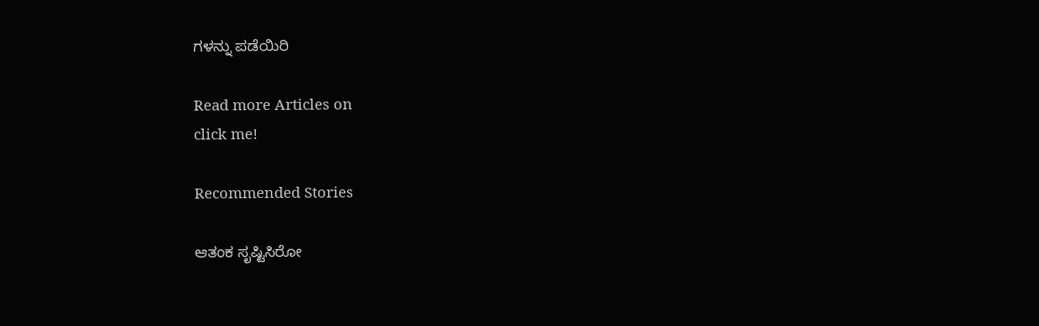ಗಳನ್ನು ಪಡೆಯಿರಿ

Read more Articles on
click me!

Recommended Stories

ಆತಂಕ ಸೃಷ್ಟಿಸಿರೋ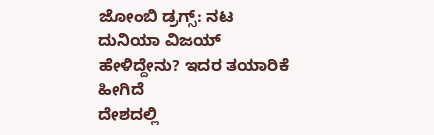ಜೋಂಬಿ ಡ್ರಗ್ಸ್: ನಟ ದುನಿಯಾ ವಿಜಯ್‌ ಹೇಳಿದ್ದೇನು? ಇದರ ತಯಾರಿಕೆ ಹೀಗಿದೆ
ದೇಶದಲ್ಲಿ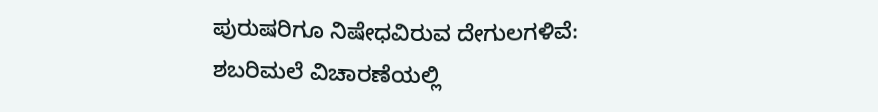ಪುರುಷರಿಗೂ ನಿಷೇಧವಿರುವ ದೇಗುಲಗಳಿವೆ: ಶಬರಿಮಲೆ ವಿಚಾರಣೆಯಲ್ಲಿ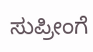ಸುಪ್ರೀಂಗೆ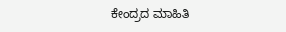ಕೇಂದ್ರದ ಮಾಹಿತಿ